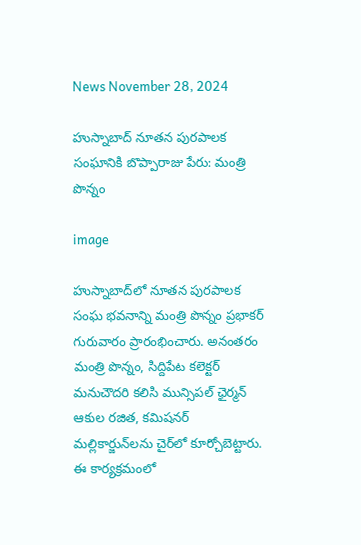News November 28, 2024

హుస్నాబాద్ నూతన పురపాలక సంఘానికి బొప్పారాజు పేరు: మంత్రి పొన్నం

image

హుస్నాబాద్‌లో నూతన పురపాలక సంఘ భవనాన్ని మంత్రి పొన్నం ప్రభాకర్ గురువారం ప్రారంభించారు. అనంతరం మంత్రి పొన్నం, సిద్దిపేట కలెక్టర్ మనుచౌదరి కలిసి మున్సిపల్ ఛైర్మన్ ఆకుల రజిత, కమిషనర్ మల్లికార్జున్‌లను చైర్‌లో కూర్చోబెట్టారు. ఈ కార్యక్రమంలో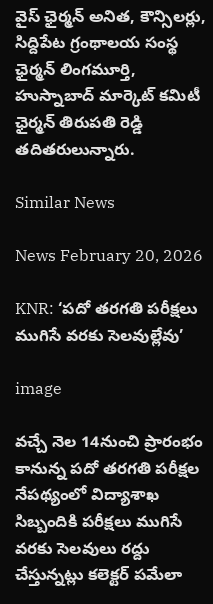వైస్ ఛైర్మన్ అనిత, కౌన్సిలర్లు, సిద్దిపేట గ్రంథాలయ సంస్థ ఛైర్మన్ లింగమూర్తి, హుస్నాబాద్ మార్కెట్ కమిటీ ఛైర్మన్ తిరుపతి రెడ్డి తదితరులున్నారు.

Similar News

News February 20, 2026

KNR: ‘పదో తరగతి పరీక్షలు ముగిసే వరకు సెలవుల్లేవు’

image

వచ్చే నెల 14నుంచి ప్రారంభం కానున్న పదో తరగతి పరీక్షల నేపథ్యంలో విద్యాశాఖ సిబ్బందికి పరీక్షలు ముగిసే వరకు సెలవులు రద్దు చేస్తున్నట్లు కలెక్టర్ పమేలా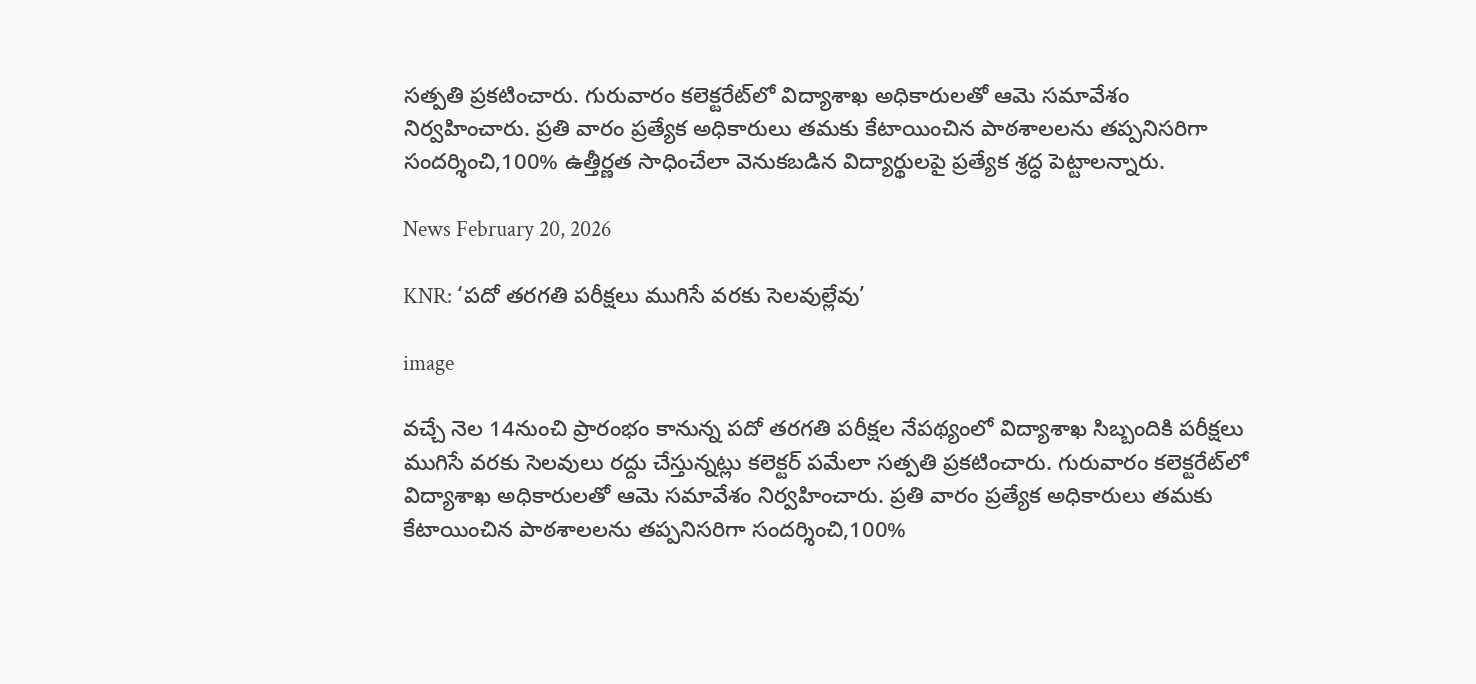సత్పతి ప్రకటించారు. గురువారం కలెక్టరేట్‌లో విద్యాశాఖ అధికారులతో ఆమె సమావేశం నిర్వహించారు. ప్రతి వారం ప్రత్యేక అధికారులు తమకు కేటాయించిన పాఠశాలలను తప్పనిసరిగా సందర్శించి,100% ఉత్తీర్ణత సాధించేలా వెనుకబడిన విద్యార్థులపై ప్రత్యేక శ్రద్ధ పెట్టాలన్నారు.

News February 20, 2026

KNR: ‘పదో తరగతి పరీక్షలు ముగిసే వరకు సెలవుల్లేవు’

image

వచ్చే నెల 14నుంచి ప్రారంభం కానున్న పదో తరగతి పరీక్షల నేపథ్యంలో విద్యాశాఖ సిబ్బందికి పరీక్షలు ముగిసే వరకు సెలవులు రద్దు చేస్తున్నట్లు కలెక్టర్ పమేలా సత్పతి ప్రకటించారు. గురువారం కలెక్టరేట్‌లో విద్యాశాఖ అధికారులతో ఆమె సమావేశం నిర్వహించారు. ప్రతి వారం ప్రత్యేక అధికారులు తమకు కేటాయించిన పాఠశాలలను తప్పనిసరిగా సందర్శించి,100%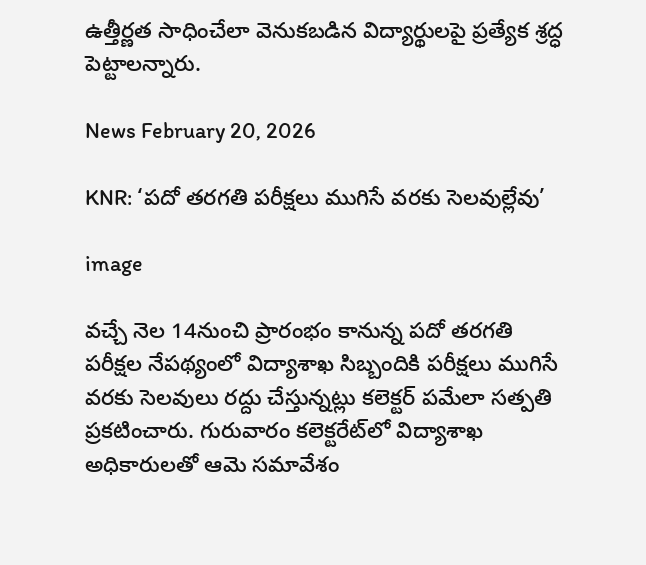ఉత్తీర్ణత సాధించేలా వెనుకబడిన విద్యార్థులపై ప్రత్యేక శ్రద్ధ పెట్టాలన్నారు.

News February 20, 2026

KNR: ‘పదో తరగతి పరీక్షలు ముగిసే వరకు సెలవుల్లేవు’

image

వచ్చే నెల 14నుంచి ప్రారంభం కానున్న పదో తరగతి పరీక్షల నేపథ్యంలో విద్యాశాఖ సిబ్బందికి పరీక్షలు ముగిసే వరకు సెలవులు రద్దు చేస్తున్నట్లు కలెక్టర్ పమేలా సత్పతి ప్రకటించారు. గురువారం కలెక్టరేట్‌లో విద్యాశాఖ అధికారులతో ఆమె సమావేశం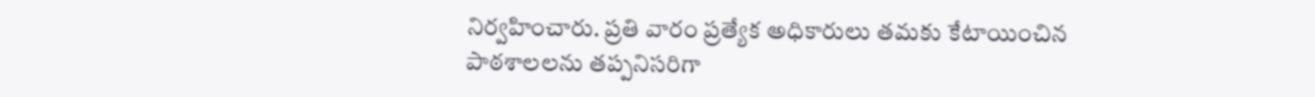నిర్వహించారు. ప్రతి వారం ప్రత్యేక అధికారులు తమకు కేటాయించిన పాఠశాలలను తప్పనిసరిగా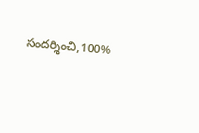సందర్శించి,100%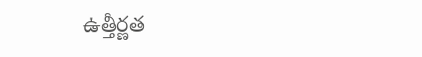ఉత్తీర్ణత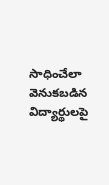సాధించేలా వెనుకబడిన విద్యార్థులపై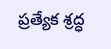ప్రత్యేక శ్రద్ధ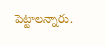పెట్టాలన్నారు.